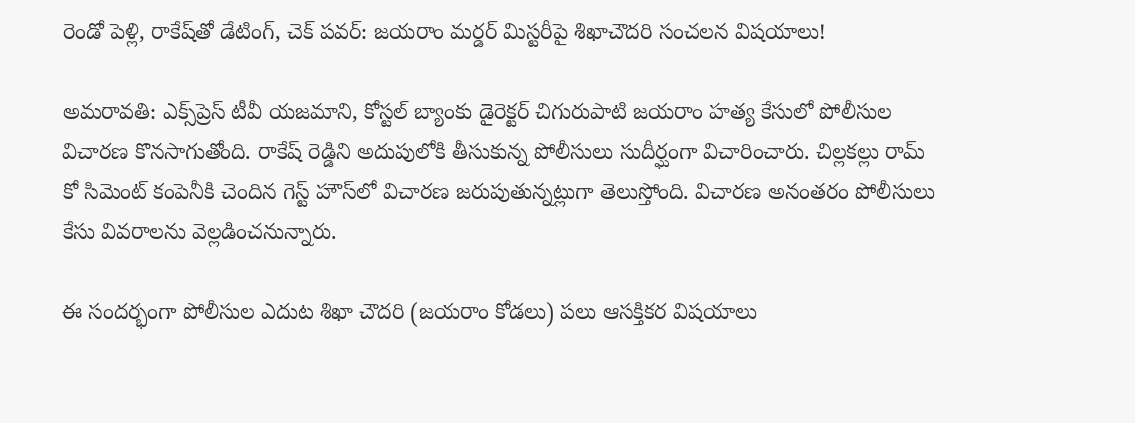రెండో పెళ్లి, రాకేష్‌తో డేటింగ్, చెక్ పవర్: జయరాం మర్డర్ మిస్టరీపై శిఖాచౌదరి సంచలన విషయాలు!

అమరావతి: ఎక్స్‌ప్రెస్ టీవీ యజమాని, కోస్టల్ బ్యాంకు డైరెక్టర్ చిగురుపాటి జయరాం హత్య కేసులో పోలీసుల విచారణ కొనసాగుతోంది. రాకేష్ రెడ్డిని అదుపులోకి తీసుకున్న పోలీసులు సుదీర్ఘంగా విచారించారు. చిల్లకల్లు రామ్ కో సిమెంట్ కంపెనీకి చెందిన గెస్ట్ హౌస్‌లో విచారణ జరుపుతున్నట్లుగా తెలుస్తోంది. విచారణ అనంతరం పోలీసులు కేసు వివరాలను వెల్లడించనున్నారు.

ఈ సందర్భంగా పోలీసుల ఎదుట శిఖా చౌదరి (జయరాం కోడలు) పలు ఆసక్తికర విషయాలు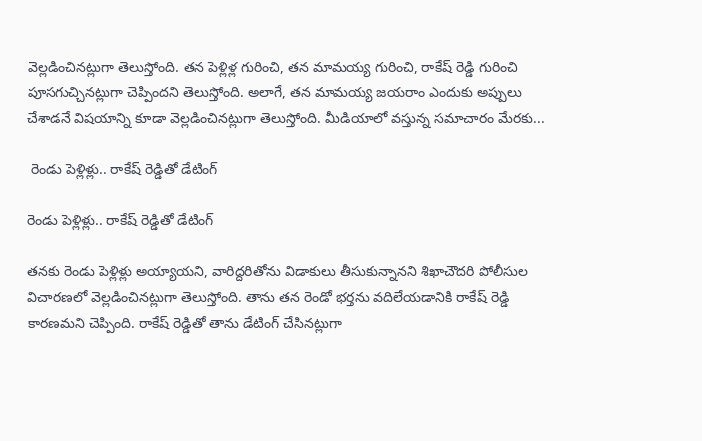వెల్లడించినట్లుగా తెలుస్తోంది. తన పెళ్లిళ్ల గురించి, తన మామయ్య గురించి, రాకేష్ రెడ్డి గురించి పూసగుచ్చినట్లుగా చెప్పిందని తెలుస్తోంది. అలాగే, తన మామయ్య జయరాం ఎందుకు అప్పులు చేశాడనే విషయాన్ని కూడా వెల్లడించినట్లుగా తెలుస్తోంది. మీడియాలో వస్తున్న సమాచారం మేరకు...

 రెండు పెళ్లిళ్లు.. రాకేష్ రెడ్డితో డేటింగ్

రెండు పెళ్లిళ్లు.. రాకేష్ రెడ్డితో డేటింగ్

తనకు రెండు పెళ్లిళ్లు అయ్యాయని, వారిద్దరితోను విడాకులు తీసుకున్నానని శిఖాచౌదరి పోలీసుల విచారణలో వెల్లడించినట్లుగా తెలుస్తోంది. తాను తన రెండో భర్తను వదిలేయడానికి రాకేష్ రెడ్డి కారణమని చెప్పింది. రాకేష్ రెడ్డితో తాను డేటింగ్ చేసినట్లుగా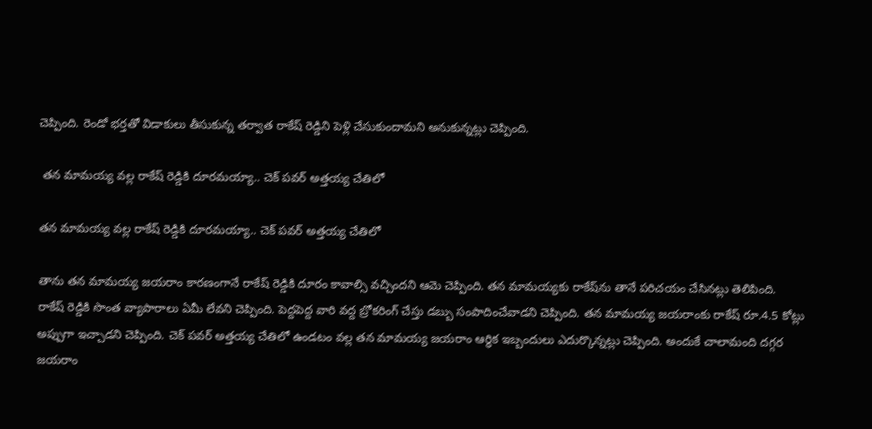చెప్పింది. రెండో భర్తతో విడాకులు తీసుకున్న తర్వాత రాకేష్ రెడ్డిని పెళ్లి చేసుకుందామని అనుకున్నట్లు చెప్పింది.

 తన మామయ్య వల్ల రాకేష్ రెడ్డికి దూరమయ్యా.. చెక్ పవర్ అత్తయ్య చేతిలో

తన మామయ్య వల్ల రాకేష్ రెడ్డికి దూరమయ్యా.. చెక్ పవర్ అత్తయ్య చేతిలో

తాను తన మామయ్య జయరాం కారణంగానే రాకేష్ రెడ్డికి దూరం కావాల్సి వచ్చిందని ఆమె చెప్పింది. తన మామయ్యకు రాకేష్‌ను తానే పరిచయం చేసినట్లు తెలిపింది. రాకేష్ రెడ్డికి సొంత వ్యాపారాలు ఏమీ లేవని చెప్పింది. పెద్దపెద్ద వారి వద్ద బ్రోకరింగ్ చేస్తు డబ్బు సంపాదించేవాడని చెప్పింది. తన మామయ్య జయరాంకు రాకేష్ రూ.4.5 కోట్లు అప్పుగా ఇచ్చాడని చెప్పింది. చెక్ పవర్ అత్తయ్య చేతిలో ఉండటం వల్ల తన మామయ్య జయరాం ఆర్థిక ఇబ్బందులు ఎదుర్కొన్నట్లు చెప్పింది. అందుకే చాలామంది దగ్గర జయరాం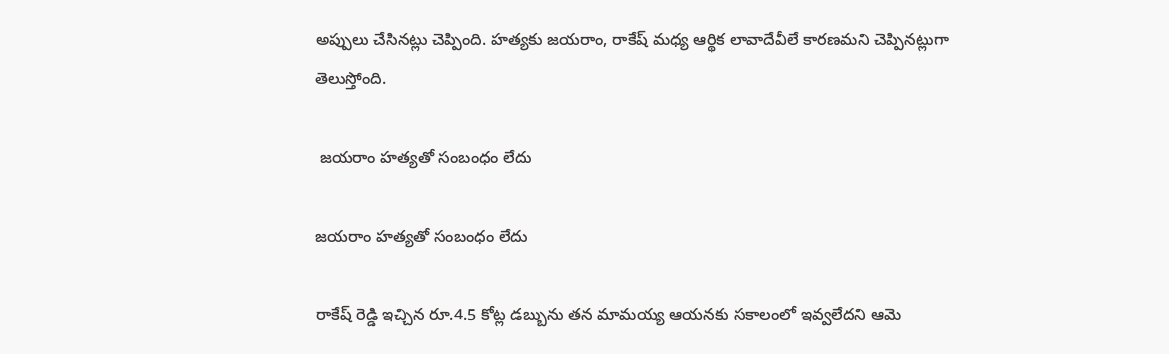అప్పులు చేసినట్లు చెప్పింది. హత్యకు జయరాం, రాకేష్ మధ్య ఆర్థిక లావాదేవీలే కారణమని చెప్పినట్లుగా తెలుస్తోంది.

 జయరాం హత్యతో సంబంధం లేదు

జయరాం హత్యతో సంబంధం లేదు

రాకేష్ రెడ్డి ఇచ్చిన రూ.4.5 కోట్ల డబ్బును తన మామయ్య ఆయనకు సకాలంలో ఇవ్వలేదని ఆమె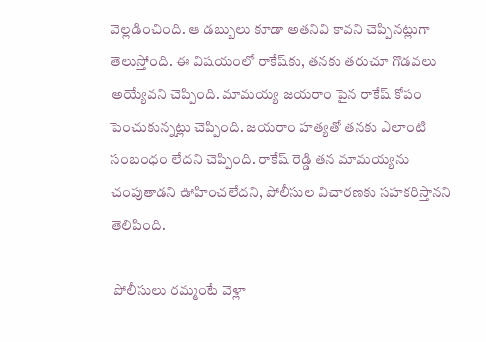వెల్లడించింది. ఆ డబ్బులు కూడా అతనివి కావని చెప్పినట్లుగా తెలుస్తోంది. ఈ విషయంలో రాకేష్‌కు, తనకు తరుచూ గొడవలు అయ్యేవని చెప్పింది. మామయ్య జయరాం పైన రాకేష్ కోపం పెంచుకున్నట్లు చెప్పింది. జయరాం హత్యతో తనకు ఎలాంటి సంబంధం లేదని చెప్పింది. రాకేష్ రెడ్డి తన మామయ్యను చంపుతాడని ఊహించలేదని, పోలీసుల విచారణకు సహకరిస్తానని తెలిపింది.

 పోలీసులు రమ్మంటే వెళ్లా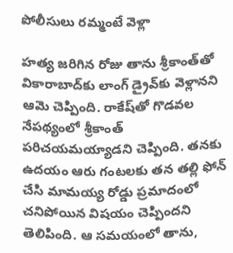పోలీసులు రమ్మంటే వెళ్లా

హత్య జరిగిన రోజు తాను శ్రీకాంత్‌తో వికారాబాద్‌కు లాంగ్ డ్రైవ్‌కు వెళ్లానని ఆమె చెప్పింది. రాకేష్‌తో గొడవల నేపథ్యంలో శ్రీకాంత్‌ పరిచయమయ్యాడని చెప్పింది. తనకు ఉదయం ఆరు గంటలకు తన తల్లి ఫోన్ చేసి మామయ్య రోడ్డు ప్రమాదంలో చనిపోయిన విషయం చెప్పిందని తెలిపింది. ఆ సమయంలో తాను,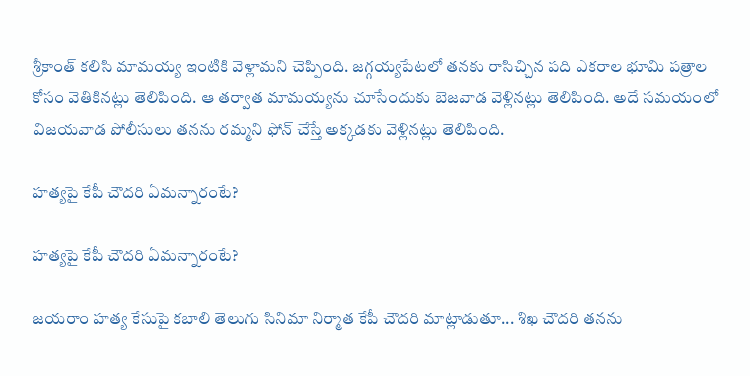శ్రీకాంత్ కలిసి మామయ్య ఇంటికి వెళ్లామని చెప్పింది. జగ్గయ్యపేటలో తనకు రాసిచ్చిన పది ఎకరాల భూమి పత్రాల కోసం వెతికినట్లు తెలిపింది. ఆ తర్వాత మామయ్యను చూసేందుకు బెజవాడ వెళ్లినట్లు తెలిపింది. అదే సమయంలో విజయవాడ పోలీసులు తనను రమ్మని ఫోన్ చేస్తే అక్కడకు వెళ్లినట్లు తెలిపింది.

హత్యపై కేపీ చౌదరి ఏమన్నారంటే?

హత్యపై కేపీ చౌదరి ఏమన్నారంటే?

జయరాం హత్య కేసుపై కబాలి తెలుగు సినిమా నిర్మాత కేపీ చౌదరి మాట్లాడుతూ... శిఖ చౌదరి తనను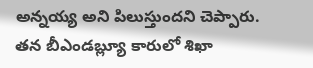అన్నయ్య అని పిలుస్తుందని చెప్పారు. తన బీఎండబ్ల్యూ కారులో శిఖా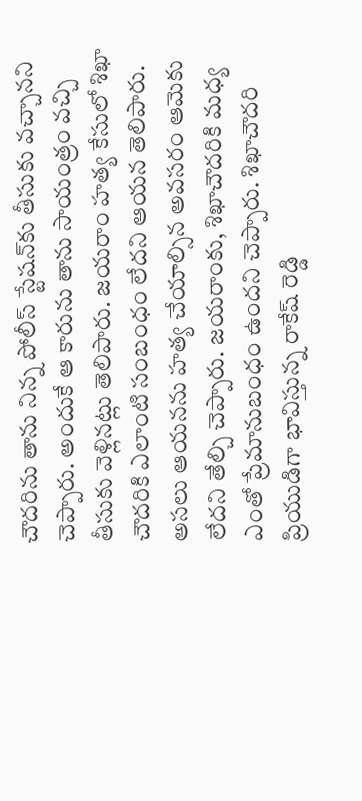చౌదరిను తాను నిన్న పోలీస్ స్టేషన్‌కు తీసుకు వచ్చానని చెప్పారు. అందుకే ఆ కారును తాను సాయంత్రం వచ్చి తీసుకు వెళ్లినట్లు తెలిపారు. జయరాం హత్య కేసులో శిఖా చౌదరికి ఎలాంటి సంబంధం లేదని ఆయన తెలిపారు. అసలు ఆయనను హత్య చేయాల్సిన అవసరం ఆమెకు లేదని తేల్చి చెప్పారు. జయరాంకు, శిఖాచౌదరికి మధ్య ఎంతో ప్రేమానుబంధం ఉందని చెప్పారు. శిఖాచౌదరి ప్రియుడిగా భావిస్తున్న రాకేష్ రెడ్డి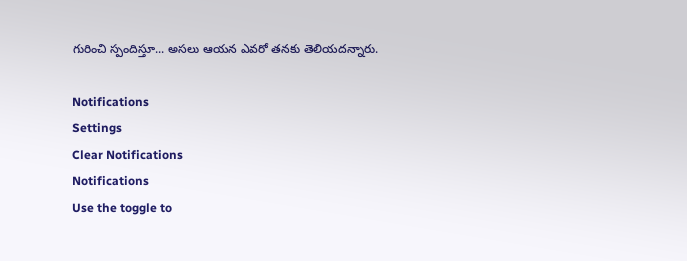గురించి స్పందిస్తూ... అసలు ఆయన ఎవరో తనకు తెలియదన్నారు.

Notifications
Settings
Clear Notifications
Notifications
Use the toggle to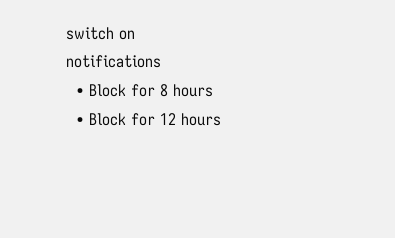switch on notifications
  • Block for 8 hours
  • Block for 12 hours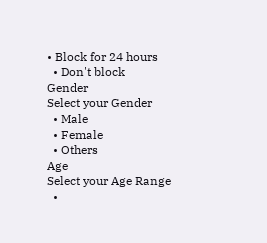• Block for 24 hours
  • Don't block
Gender
Select your Gender
  • Male
  • Female
  • Others
Age
Select your Age Range
  •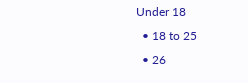Under 18
  • 18 to 25
  • 26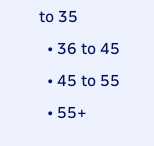to 35
  • 36 to 45
  • 45 to 55
  • 55+